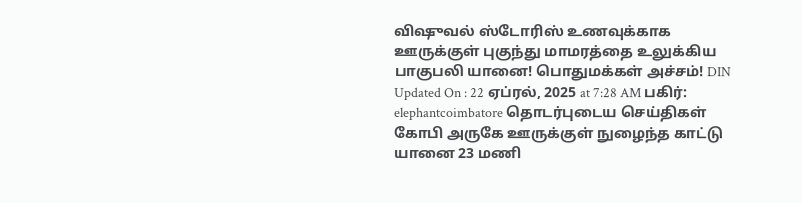விஷுவல் ஸ்டோரிஸ் உணவுக்காக ஊருக்குள் புகுந்து மாமரத்தை உலுக்கிய பாகுபலி யானை! பொதுமக்கள் அச்சம்! DIN Updated On : 22 ஏப்ரல், 2025 at 7:28 AM பகிர்: elephantcoimbatore தொடர்புடைய செய்திகள் கோபி அருகே ஊருக்குள் நுழைந்த காட்டு யானை 23 மணி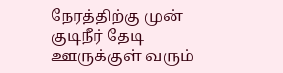நேரத்திற்கு முன் குடிநீர் தேடி ஊருக்குள் வரும்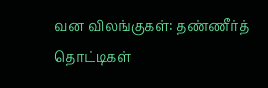வன விலங்குகள்: தண்ணீர்த் தொட்டிகள்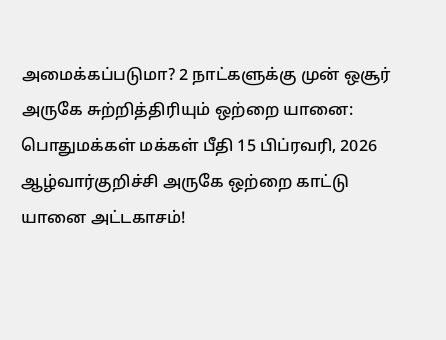அமைக்கப்படுமா? 2 நாட்களுக்கு முன் ஒசூர் அருகே சுற்றித்திரியும் ஒற்றை யானை: பொதுமக்கள் மக்கள் பீதி 15 பிப்ரவரி, 2026 ஆழ்வார்குறிச்சி அருகே ஒற்றை காட்டு யானை அட்டகாசம்!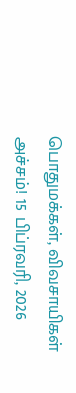பொதுமக்கள், விவசாயிகள் அச்சம்! 15 பிப்ரவரி, 2026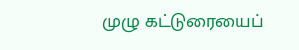முழு கட்டுரையைப்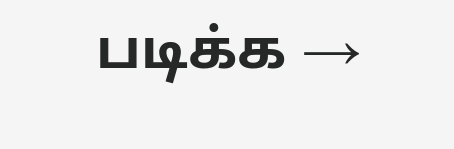படிக்க →